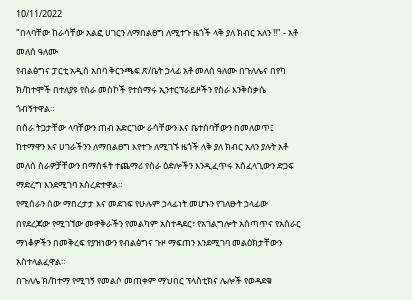10/11/2022
"በላባቸው ከራሳቸው አልፎ ሀገርን ለማበልፀግ ለሚተጉ ዜጎች ላቅ ያለ ክብር አለን !!" - አቶ መለሰ ዓለሙ
የብልፅግና ፓርቲ አዲስ አበባ ቅርንጫፍ ጽ/ቤት ኃላፊ አቶ መለሰ ዓለሙ በጉለሌና በየካ ክ/ከተሞች በተለያዩ የስራ መስኮች የተሰማሩ ኢንተርፕራይዞችን የስራ እንቅስቃሴ ጎብኝተዋል።
በስራ ትጋታቸው ላባቸውን ጠብ አድርገው ራሳቸውን እና ቤተሰባቸውን በመለወጥ፤ ከተማዋን እና ሀገራችንን ለማበልፀግ እየተጉ ለሚገኙ ዜጎች ላቅ ያለ ክብር አለን ያሉት አቶ መለሰ ስራዎቻቸውን በማስፋት ተጨማሪ የስራ ዕድሎችን እንዲፈጥሩ አስፈላጊውን ድጋፍ ማድረግ እንደሚገባ አስረድተዋል።
የሚሰራን ሰው ማበረታታ እና መደገፍ የሁሉም ኃላፊነት መሆኑን የገለፁት ኃላፊው በየደረጃው የሚገኘው መዋቅራችን የመልካም አስተዳደር፣ የአገልግሎት አሰጣጥና የአሰራር ማነቆዎችን በመቅረፍ የያዝነውን የብልፅግና ጉዞ ማፍጠን እንደሚገባ መልዕክታቸውን አስተላልፈዋል።
በጉለሌ ክ/ከተማ የሚገኝ የመልሶ መጠቀም ማህበር ፕላስቲክና ሌሎች የወዳደቁ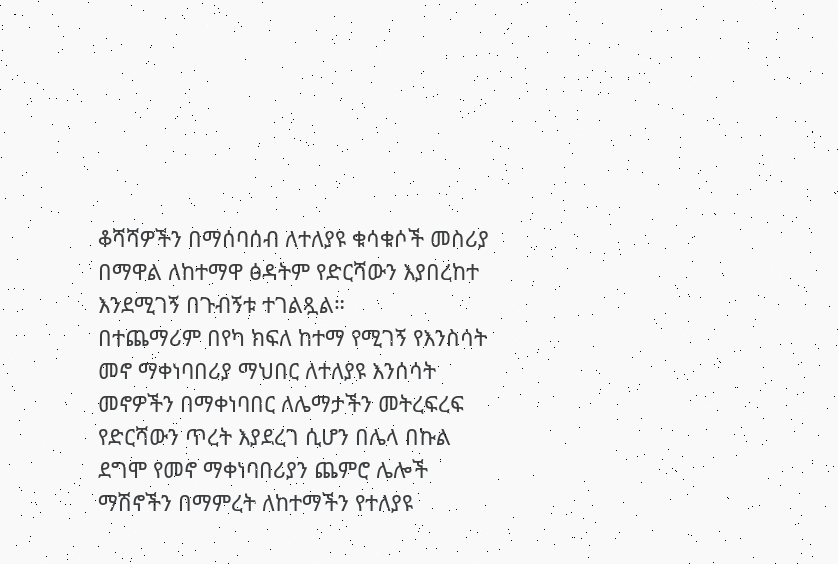ቆሻሻዎችን በማሰባሰብ ለተለያዩ ቁሳቁሶች መስሪያ በማዋል ለከተማዋ ፅዳትም የድርሻውን እያበረከተ እንደሚገኝ በጉብኝቱ ተገልጿል።
በተጨማሪም በየካ ክፍለ ከተማ የሚገኝ የእንስሳት መኖ ማቀነባበሪያ ማህበር ለተለያዩ እንሰሳት መኖዎችን በማቀነባበር ለሌማታችን መትረፍረፍ የድርሻውን ጥረት እያደረገ ሲሆን በሌላ በኩል ደግሞ የመኖ ማቀነባበሪያን ጨምሮ ሌሎች ማሽኖችን በማምረት ለከተማችን የተለያዩ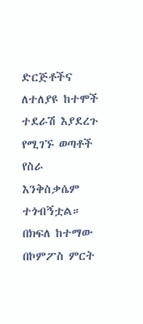ድርጅቶችና ለተለያዩ ከተሞች ተደራሽ እያደረጉ የሚገኙ ወጣቶች የስራ እንቅስቃሴም ተጎብኝቷል።
በክፍለ ከተማው በኮምፖስ ምርት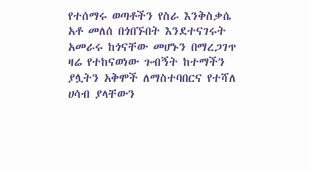የተሰማሩ ወጣቶችን የስራ እንቅስቃሴ አቶ መለሰ በጎበኙበት እንደተናገሩት አመራሩ ከጎናቸው መሆኑን በማረጋገጥ ዛሬ የተከናወነው ጉብኝት ከተማችን ያሏትን አቅሞች ለማስተባበርና የተሻለ ሀሳብ ያላቸውን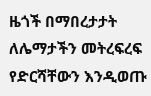ዜጎች በማበረታታት ለሌማታችን መትረፍረፍ የድርሻቸውን እንዲወጡ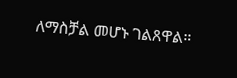ለማስቻል መሆኑ ገልጸዋል።